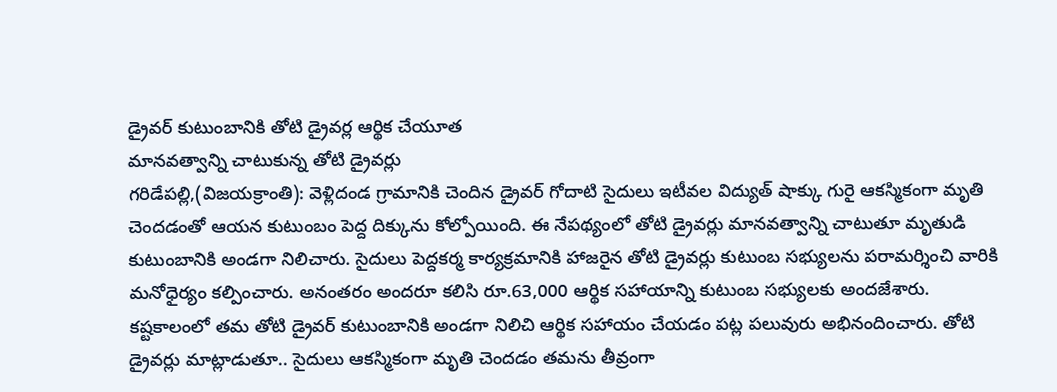డ్రైవర్ కుటుంబానికి తోటి డ్రైవర్ల ఆర్థిక చేయూత
మానవత్వాన్ని చాటుకున్న తోటి డ్రైవర్లు
గరిడేపల్లి,(విజయక్రాంతి): వెళ్లిదండ గ్రామానికి చెందిన డ్రైవర్ గోదాటి సైదులు ఇటీవల విద్యుత్ షాక్కు గురై ఆకస్మికంగా మృతి చెందడంతో ఆయన కుటుంబం పెద్ద దిక్కును కోల్పోయింది. ఈ నేపథ్యంలో తోటి డ్రైవర్లు మానవత్వాన్ని చాటుతూ మృతుడి కుటుంబానికి అండగా నిలిచారు. సైదులు పెద్దకర్మ కార్యక్రమానికి హాజరైన తోటి డ్రైవర్లు కుటుంబ సభ్యులను పరామర్శించి వారికి మనోధైర్యం కల్పించారు. అనంతరం అందరూ కలిసి రూ.63,000 ఆర్థిక సహాయాన్ని కుటుంబ సభ్యులకు అందజేశారు.
కష్టకాలంలో తమ తోటి డ్రైవర్ కుటుంబానికి అండగా నిలిచి ఆర్థిక సహాయం చేయడం పట్ల పలువురు అభినందించారు. తోటి డ్రైవర్లు మాట్లాడుతూ.. సైదులు ఆకస్మికంగా మృతి చెందడం తమను తీవ్రంగా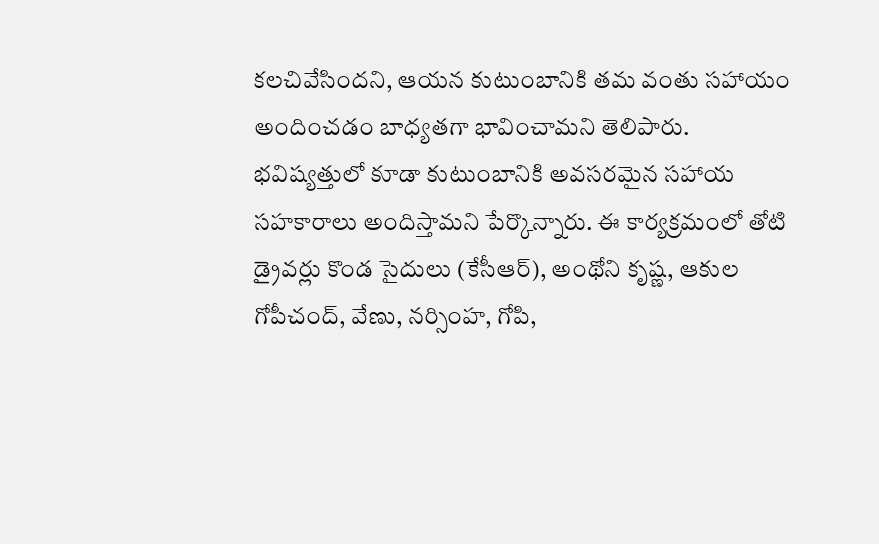కలచివేసిందని, ఆయన కుటుంబానికి తమ వంతు సహాయం అందించడం బాధ్యతగా భావించామని తెలిపారు. భవిష్యత్తులో కూడా కుటుంబానికి అవసరమైన సహాయ సహకారాలు అందిస్తామని పేర్కొన్నారు. ఈ కార్యక్రమంలో తోటి డ్రైవర్లు కొండ సైదులు (కేసీఆర్), అంథోని కృష్ణ, ఆకుల గోపీచంద్, వేణు, నర్సింహ, గోపి,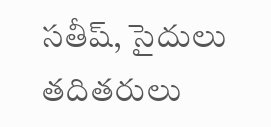సతీష్, సైదులు తదితరులు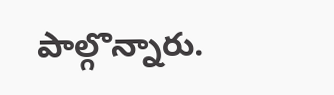పాల్గొన్నారు.